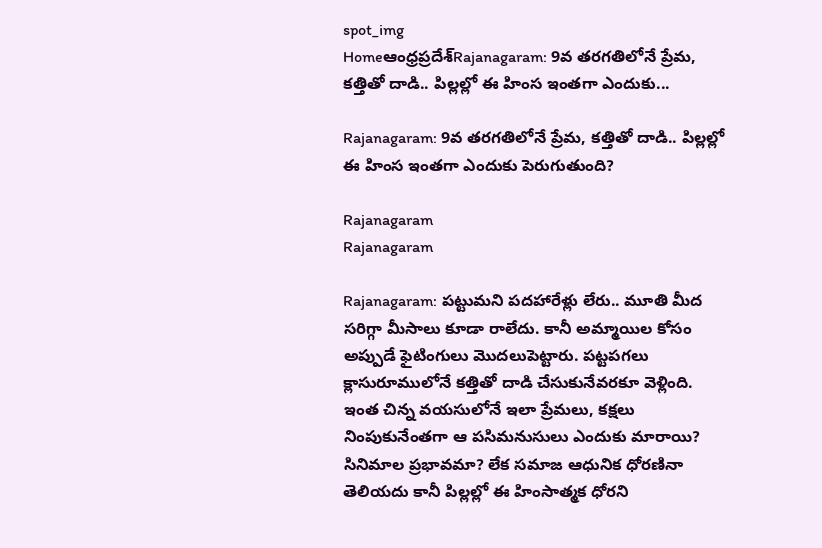spot_img
Homeఆంధ్రప్రదేశ్‌Rajanagaram: 9వ తరగతిలోనే ప్రేమ, కత్తితో దాడి.. పిల్లల్లో ఈ హింస ఇంతగా ఎందుకు...

Rajanagaram: 9వ తరగతిలోనే ప్రేమ, కత్తితో దాడి.. పిల్లల్లో ఈ హింస ఇంతగా ఎందుకు పెరుగుతుంది?

Rajanagaram
Rajanagaram

Rajanagaram: పట్టుమని పదహారేళ్లు లేరు.. మూతి మీద సరిగ్గా మీసాలు కూడా రాలేదు. కానీ అమ్మాయిల కోసం అప్పుడే ఫైటింగులు మొదలుపెట్టారు. పట్టపగలు క్లాసురూములోనే కత్తితో దాడి చేసుకునేవరకూ వెళ్లింది. ఇంత చిన్న వయసులోనే ఇలా ప్రేమలు, కక్షలు నింపుకునేంతగా ఆ పసిమనుసులు ఎందుకు మారాయి? సినిమాల ప్రభావమా? లేక సమాజ ఆధునిక ధోరణినా తెలియదు కానీ పిల్లల్లో ఈ హింసాత్మక ధోరని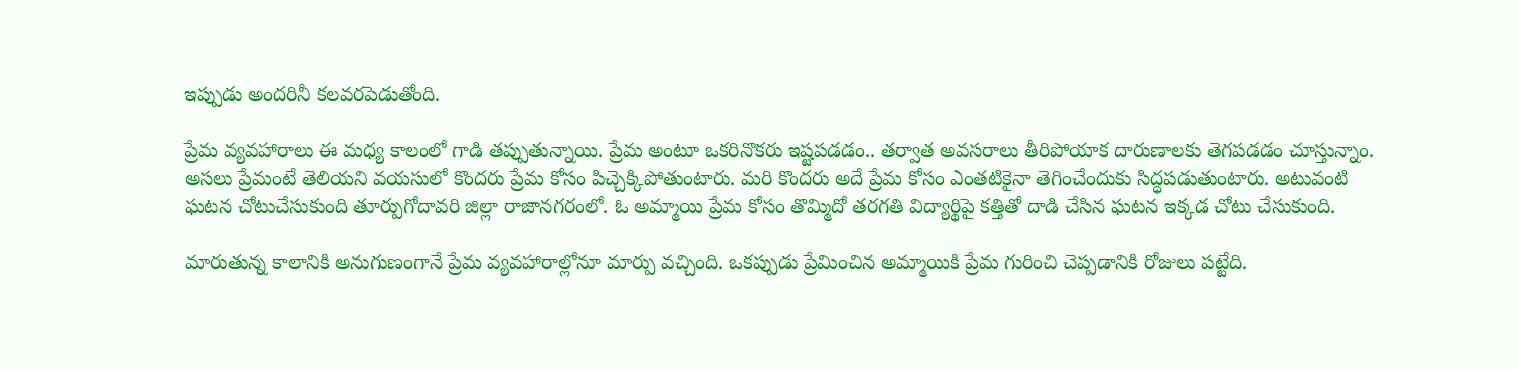ఇప్పుడు అందరినీ కలవరపెడుతోంది.

ప్రేమ వ్యవహారాలు ఈ మధ్య కాలంలో గాడి తప్పుతున్నాయి. ప్రేమ అంటూ ఒకరినొకరు ఇష్టపడడం.. తర్వాత అవసరాలు తీరిపోయాక దారుణాలకు తెగపడడం చూస్తున్నాం. అసలు ప్రేమంటే తెలియని వయసులో కొందరు ప్రేమ కోసం పిచ్చెక్కిపోతుంటారు. మరి కొందరు అదే ప్రేమ కోసం ఎంతటికైనా తెగించేందుకు సిద్ధపడుతుంటారు. అటువంటి ఘటన చోటుచేసుకుంది తూర్పుగోదావరి జిల్లా రాజానగరంలో. ఓ అమ్మాయి ప్రేమ కోసం తొమ్మిదో తరగతి విద్యార్థిపై కత్తితో దాడి చేసిన ఘటన ఇక్కడ చోటు చేసుకుంది.

మారుతున్న కాలానికి అనుగుణంగానే ప్రేమ వ్యవహారాల్లోనూ మార్పు వచ్చింది. ఒకప్పుడు ప్రేమించిన అమ్మాయికి ప్రేమ గురించి చెప్పడానికి రోజులు పట్టేది.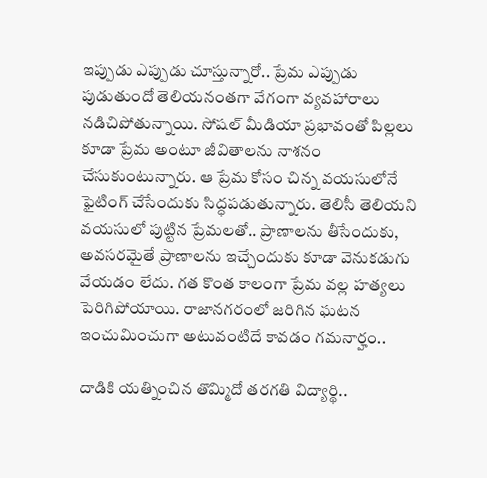ఇప్పుడు ఎప్పుడు చూస్తున్నారో.. ప్రేమ ఎప్పుడు పుడుతుందో తెలియనంతగా వేగంగా వ్యవహారాలు నడిచిపోతున్నాయి. సోషల్ మీడియా ప్రభావంతో పిల్లలు కూడా ప్రేమ అంటూ జీవితాలను నాశనం చేసుకుంటున్నారు. ఆ ప్రేమ కోసం చిన్న వయసులోనే ఫైటింగ్ చేసేందుకు సిద్ధపడుతున్నారు. తెలిసీ తెలియని వయసులో పుట్టిన ప్రేమలతో.. ప్రాణాలను తీసేందుకు, అవసరమైతే ప్రాణాలను ఇచ్చేందుకు కూడా వెనుకడుగు వేయడం లేదు. గత కొంత కాలంగా ప్రేమ వల్ల హత్యలు పెరిగిపోయాయి. రాజానగరంలో జరిగిన ఘటన ఇంచుమించుగా అటువంటిదే కావడం గమనార్హం..

దాడికి యత్నించిన తొమ్మిదో తరగతి విద్యార్థి..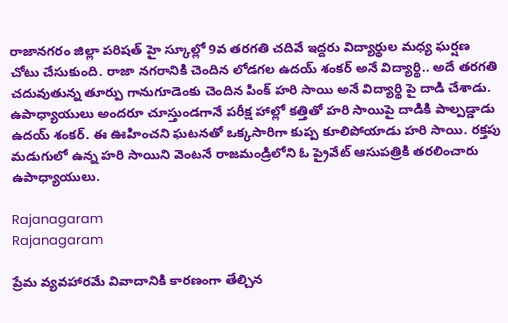రాజానగరం జిల్లా పరిషత్ హై స్కూల్లో 9వ తరగతి చదివే ఇద్దరు విద్యార్థుల మధ్య ఘర్షణ చోటు చేసుకుంది. రాజా నగరానికి చెందిన లోడగల ఉదయ్ శంకర్ అనే విద్యార్థి.. అదే తరగతి చదువుతున్న తూర్పు గానుగూడెంకు చెందిన పింక్ హరి సాయి అనే విద్యార్థి పై దాడి చేశాడు. ఉపాధ్యాయులు అందరూ చూస్తుండగానే పరీక్ష హాల్లో కత్తితో హరి సాయిపై దాడికి పాల్పడ్డాడు ఉదయ్ శంకర్. ఈ ఊహించని ఘటనతో ఒక్కసారిగా కుప్ప కూలిపోయాడు హరి సాయి. రక్తపు మడుగులో ఉన్న హరి సాయిని వెంటనే రాజమండ్రిలోని ఓ ప్రైవేట్ ఆసుపత్రికి తరలించారు ఉపాధ్యాయులు.

Rajanagaram
Rajanagaram

ప్రేమ వ్యవహారమే వివాదానికి కారణంగా తేల్చిన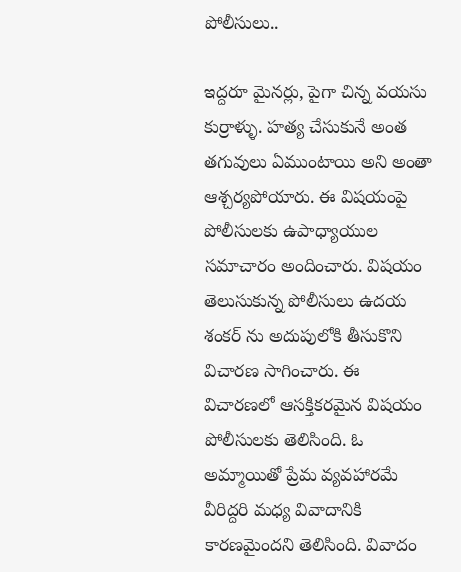పోలీసులు..

ఇద్దరూ మైనర్లు, పైగా చిన్న వయసు కుర్రాళ్ళు. హత్య చేసుకునే అంత తగువులు ఏముంటాయి అని అంతా ఆశ్చర్యపోయారు. ఈ విషయంపై పోలీసులకు ఉపాధ్యాయుల సమాచారం అందించారు. విషయం తెలుసుకున్న పోలీసులు ఉదయ శంకర్ ను అదుపులోకి తీసుకొని విచారణ సాగించారు. ఈ విచారణలో ఆసక్తికరమైన విషయం పోలీసులకు తెలిసింది. ఓ అమ్మాయితో ప్రేమ వ్యవహారమే వీరిద్దరి మధ్య వివాదానికి కారణమైందని తెలిసింది. వివాదం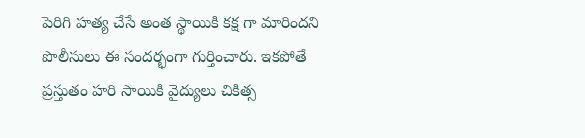పెరిగి హత్య చేసే అంత స్థాయికి కక్ష గా మారిందని పొలీసులు ఈ సందర్భంగా గుర్తించారు. ఇకపోతే ప్రస్తుతం హరి సాయికి వైద్యులు చికిత్స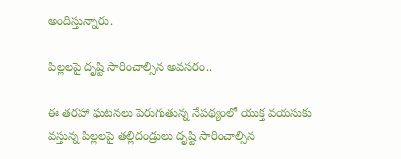అందిస్తున్నారు.

పిల్లలపై దృష్టి సారించాల్సిన అవసరం..

ఈ తరహా ఘటనలు పెరుగుతున్న నేపథ్యంలో యుక్త వయసుకు వస్తున్న పిల్లలపై తల్లిదండ్రులు దృష్టి సారించాల్సిన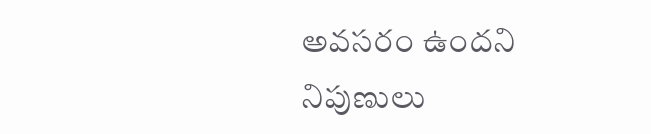అవసరం ఉందని నిపుణులు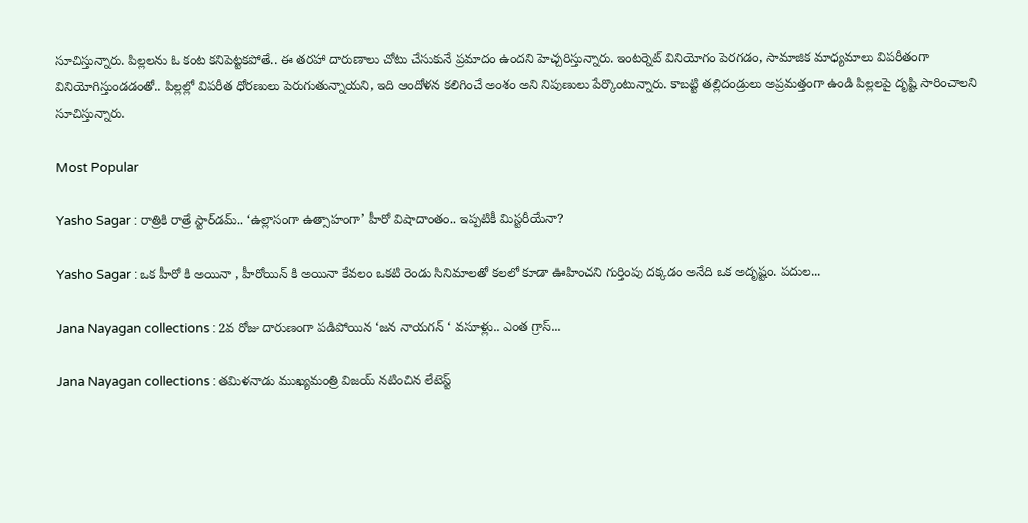సూచిస్తున్నారు. పిల్లలను ఓ కంట కనిపెట్టకపోతే.. ఈ తరహా దారుణాలు చోటు చేసుకునే ప్రమాదం ఉందని హెచ్చరిస్తున్నారు. ఇంటర్నెట్ వినియోగం పెరగడం, సామాజిక మాధ్యమాలు విపరీతంగా వినియోగిస్తుండడంతో.. పిల్లల్లో విపరీత ధోరణులు పెరుగుతున్నాయని, ఇది ఆందోళన కలిగించే అంశం అని నిపుణులు పేర్కొంటున్నారు. కాబట్టి తల్లిదండ్రులు అప్రమత్తంగా ఉండి పిల్లలపై దృష్టి సారించాలని సూచిస్తున్నారు.

Most Popular

Yasho Sagar : రాత్రికి రాత్రే స్టార్‌డమ్.. ‘ఉల్లాసంగా ఉత్సాహంగా’ హీరో విషాదాంతం.. ఇప్పటికీ మిస్టరీయేనా?

Yasho Sagar : ఒక హీరో కి అయినా , హీరోయిన్ కి అయినా కేవలం ఒకటి రెండు సినిమాలతో కలలో కూడా ఊహించని గుర్తింపు దక్కడం అనేది ఒక అదృష్టం. పదుల...

Jana Nayagan collections : 2వ రోజు దారుణంగా పడిపోయిన ‘జన నాయగన్ ‘ వసూళ్లు.. ఎంత గ్రాస్...

Jana Nayagan collections : తమిళనాడు ముఖ్యమంత్రి విజయ్ నటించిన లేటెస్ట్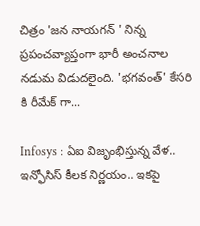చిత్రం 'జన నాయగన్ ' నిన్న ప్రపంచవ్యాప్తంగా భారీ అంచనాల నడుమ విడుదలైంది. 'భగవంత్' కేసరి కి రీమేక్ గా...

Infosys : ఏఐ విజృంభిస్తున్న వేళ.. ఇన్ఫోసిస్ కీలక నిర్ణయం.. ఇకపై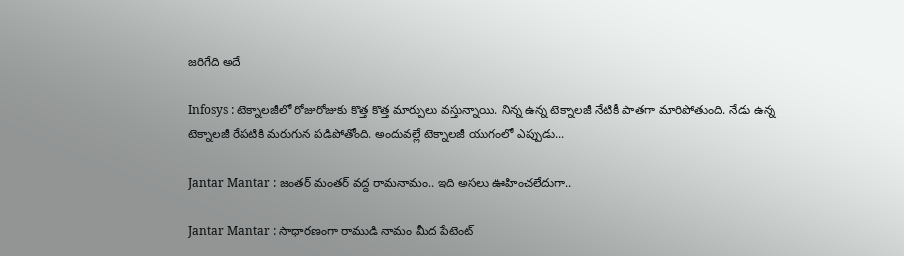జరిగేది అదే

Infosys : టెక్నాలజీలో రోజురోజుకు కొత్త కొత్త మార్పులు వస్తున్నాయి. నిన్న ఉన్న టెక్నాలజీ నేటికీ పాతగా మారిపోతుంది. నేడు ఉన్న టెక్నాలజీ రేపటికి మరుగున పడిపోతోంది. అందువల్లే టెక్నాలజీ యుగంలో ఎప్పుడు...

Jantar Mantar : జంతర్ మంతర్ వద్ద రామనామం.. ఇది అసలు ఊహించలేదుగా..

Jantar Mantar : సాధారణంగా రాముడి నామం మీద పేటెంట్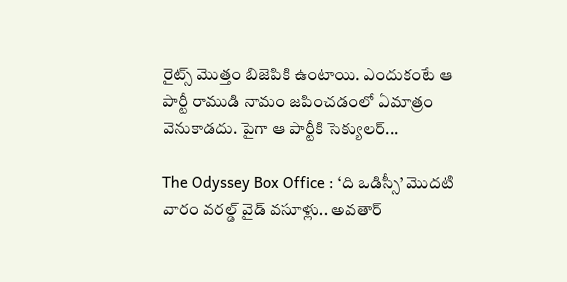రైట్స్ మొత్తం బిజెపికి ఉంటాయి. ఎందుకంటే ఆ పార్టీ రాముడి నామం జపించడంలో ఏమాత్రం వెనుకాడదు. పైగా ఆ పార్టీకి సెక్యులర్...

The Odyssey Box Office : ‘ది ఒడిస్సీ’ మొదటి వారం వరల్డ్ వైడ్ వసూళ్లు.. అవతార్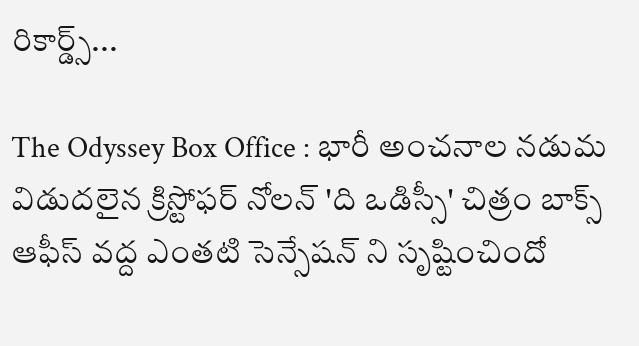రికార్డ్స్...

The Odyssey Box Office : భారీ అంచనాల నడుమ విడుదలైన క్రిస్టోఫర్ నోలన్ 'ది ఒడిస్సీ' చిత్రం బాక్స్ ఆఫీస్ వద్ద ఎంతటి సెన్సేషన్ ని సృష్టించిందో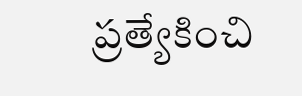ప్రత్యేకించి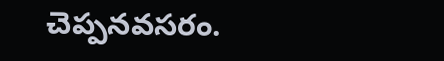చెప్పనవసరం.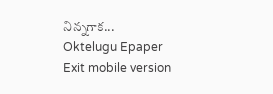నిన్నగాక...
Oktelugu Epaper
Exit mobile version